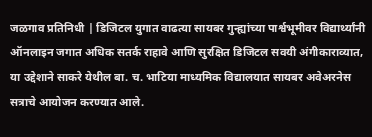जळगाव प्रतिनिधी | डिजिटल युगात वाढत्या सायबर गुन्ह्यांच्या पार्श्वभूमीवर विद्यार्थ्यांनी ऑनलाइन जगात अधिक सतर्क राहावे आणि सुरक्षित डिजिटल सवयी अंगीकाराव्यात, या उद्देशाने साकरे येथील बा. च. भाटिया माध्यमिक विद्यालयात सायबर अवेअरनेस सत्राचे आयोजन करण्यात आले.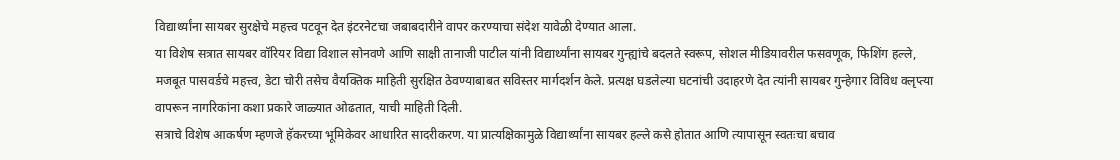विद्यार्थ्यांना सायबर सुरक्षेचे महत्त्व पटवून देत इंटरनेटचा जबाबदारीने वापर करण्याचा संदेश यावेळी देण्यात आला.
या विशेष सत्रात सायबर वॉरियर विद्या विशाल सोनवणे आणि साक्षी तानाजी पाटील यांनी विद्यार्थ्यांना सायबर गुन्ह्यांचे बदलते स्वरूप, सोशल मीडियावरील फसवणूक, फिशिंग हल्ले, मजबूत पासवर्डचे महत्त्व, डेटा चोरी तसेच वैयक्तिक माहिती सुरक्षित ठेवण्याबाबत सविस्तर मार्गदर्शन केले. प्रत्यक्ष घडलेल्या घटनांची उदाहरणे देत त्यांनी सायबर गुन्हेगार विविध क्लृप्त्या वापरून नागरिकांना कशा प्रकारे जाळ्यात ओढतात, याची माहिती दिली.
सत्राचे विशेष आकर्षण म्हणजे हॅकरच्या भूमिकेवर आधारित सादरीकरण. या प्रात्यक्षिकामुळे विद्यार्थ्यांना सायबर हल्ले कसे होतात आणि त्यापासून स्वतःचा बचाव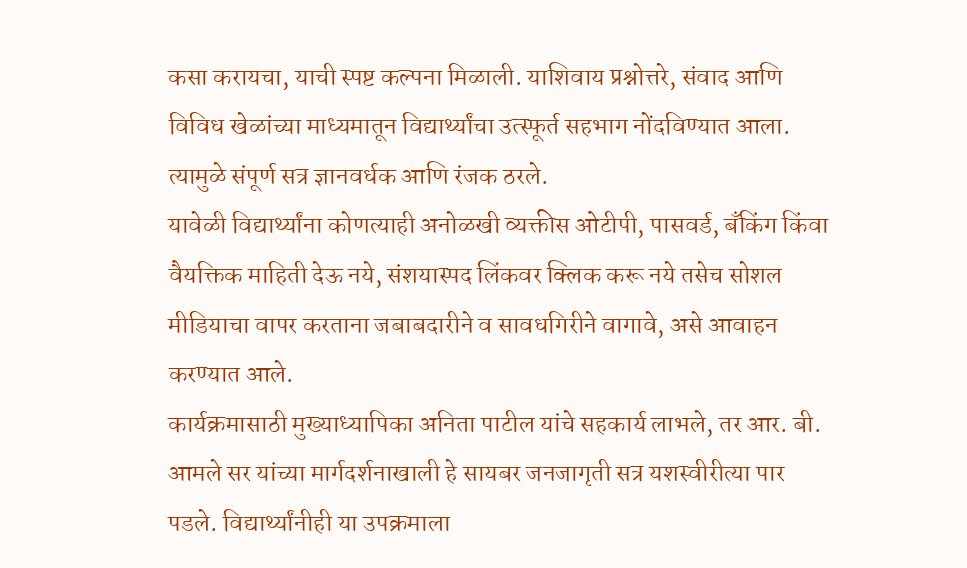कसा करायचा, याची स्पष्ट कल्पना मिळाली. याशिवाय प्रश्नोत्तरे, संवाद आणि विविध खेळांच्या माध्यमातून विद्यार्थ्यांचा उत्स्फूर्त सहभाग नोंदविण्यात आला. त्यामुळे संपूर्ण सत्र ज्ञानवर्धक आणि रंजक ठरले.
यावेळी विद्यार्थ्यांना कोणत्याही अनोळखी व्यक्तीस ओटीपी, पासवर्ड, बँकिंग किंवा वैयक्तिक माहिती देऊ नये, संशयास्पद लिंकवर क्लिक करू नये तसेच सोशल मीडियाचा वापर करताना जबाबदारीने व सावधगिरीने वागावे, असे आवाहन करण्यात आले.
कार्यक्रमासाठी मुख्याध्यापिका अनिता पाटील यांचे सहकार्य लाभले, तर आर. बी. आमले सर यांच्या मार्गदर्शनाखाली हे सायबर जनजागृती सत्र यशस्वीरीत्या पार पडले. विद्यार्थ्यांनीही या उपक्रमाला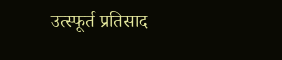उत्स्फूर्त प्रतिसाद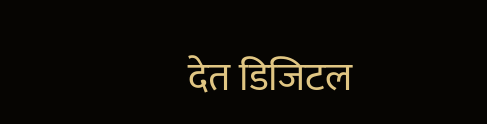देत डिजिटल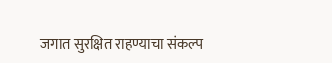जगात सुरक्षित राहण्याचा संकल्प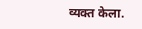व्यक्त केला.